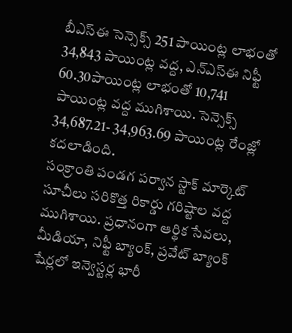బీఎస్ఈ సెన్సెక్స్ 251 పాయింట్ల లాభంతో 34,843 పాయింట్ల వద్ద, ఎన్ఎస్ఈ నిఫ్టీ 60.30పాయింట్ల లాభంతో 10,741 పాయింట్ల వద్ద ముగిశాయి. సెన్సెక్స్ 34,687.21- 34,963.69 పాయింట్ల రేంజ్లో కదలాడింది.
సంక్రాంతి పండగ పర్వాన స్టాక్ మార్కెట్ సూచీలు సరికొత్త రికార్డు గరిష్టాల వద్ద ముగిశాయి. ప్రధానంగా ఆర్థిక సేవలు, మీడియా, నిఫ్టీ బ్యాంక్, ప్రవేట్ బ్యాంక్ షేర్లలో ఇన్వెస్టర్ల భారీ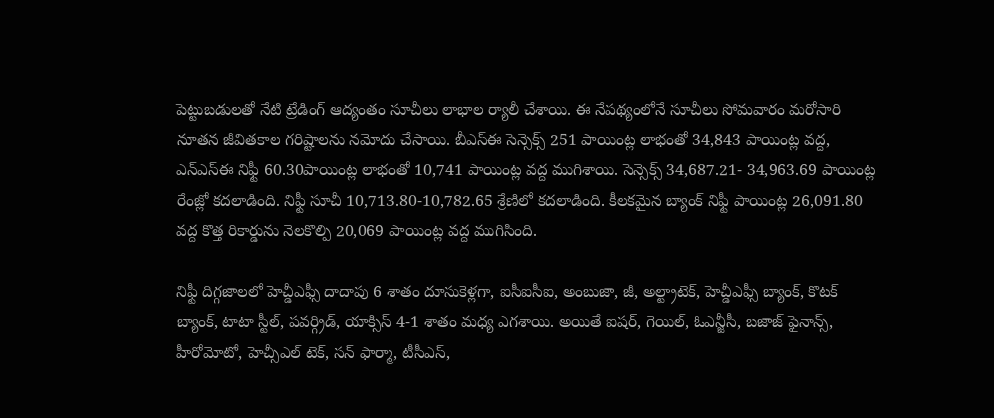పెట్టుబడులతో నేటి ట్రేడింగ్ ఆద్యంతం సూచీలు లాభాల ర్యాలీ చేశాయి. ఈ నేపథ్యంలోనే సూచీలు సోమవారం మరోసారి నూతన జీవితకాల గరిష్టాలను నమోదు చేసాయి. బీఎస్ఈ సెన్సెక్స్ 251 పాయింట్ల లాభంతో 34,843 పాయింట్ల వద్ద, ఎన్ఎస్ఈ నిఫ్టీ 60.30పాయింట్ల లాభంతో 10,741 పాయింట్ల వద్ద ముగిశాయి. సెన్సెక్స్ 34,687.21- 34,963.69 పాయింట్ల రేంజ్లో కదలాడింది. నిఫ్టీ సూచీ 10,713.80-10,782.65 శ్రేణిలో కదలాడింది. కీలకమైన బ్యాంక్ నిఫ్టీ పాయింట్ల 26,091.80 వద్ద కొత్త రికార్డును నెలకొల్పి 20,069 పాయింట్ల వద్ద ముగిసింది.

నిఫ్టీ దిగ్గజాలలో హెచ్డీఎఫ్సీ దాదాపు 6 శాతం దూసుకెళ్లగా, ఐసీఐసీఐ, అంబుజా, జీ, అల్ట్రాటెక్, హెచ్డీఎఫ్సీ బ్యాంక్, కొటక్ బ్యాంక్, టాటా స్టీల్, పవర్గ్రిడ్, యాక్సిస్ 4-1 శాతం మధ్య ఎగశాయి. అయితే ఐషర్, గెయిల్, ఓఎన్జీసీ, బజాజ్ ఫైనాన్స్, హీరోమోటో, హెచ్సీఎల్ టెక్, సన్ ఫార్మా, టీసీఎస్,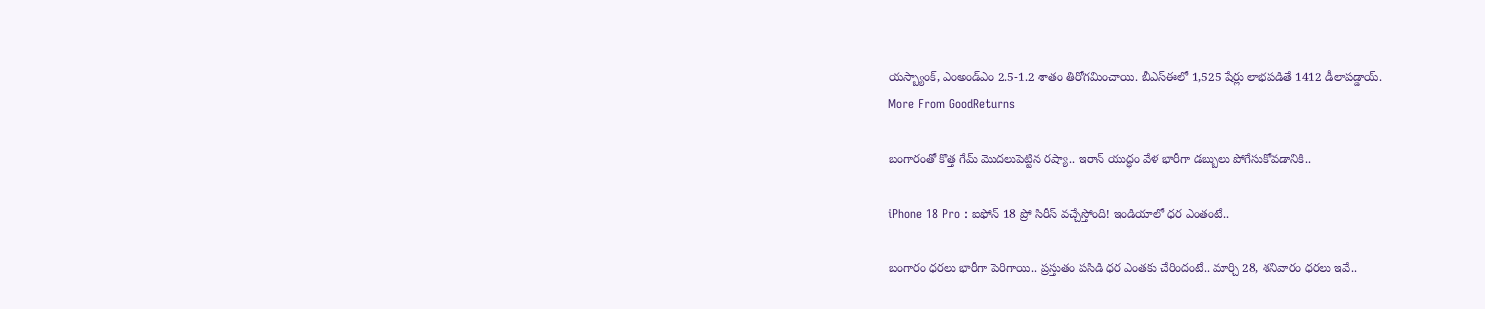యస్బ్యాంక్, ఎంఅండ్ఎం 2.5-1.2 శాతం తిరోగమించాయి. బీఎస్ఈలో 1,525 షేర్లు లాభపడితే 1412 డీలాపడ్డాయ్.
More From GoodReturns

బంగారంతో కొత్త గేమ్ మొదలుపెట్టిన రష్యా.. ఇరాన్ యుద్ధం వేళ భారీగా డబ్బులు పోగేసుకోవడానికి..

iPhone 18 Pro : ఐఫోన్ 18 ప్రో సిరీస్ వచ్చేస్తోంది! ఇండియాలో ధర ఎంతంటే..

బంగారం ధరలు భారీగా పెరిగాయి.. ప్రస్తుతం పసిడి ధర ఎంతకు చేరిందంటే.. మార్చి 28, శనివారం ధరలు ఇవే..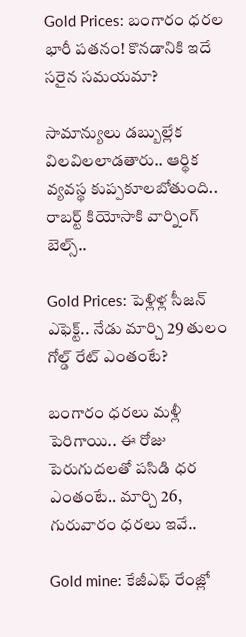Gold Prices: బంగారం ధరల భారీ పతనం! కొనడానికి ఇదే సరైన సమయమా?

సామాన్యులు డబ్బుల్లేక విలవిలలాడతారు.. ఆర్థిక వ్యవస్థ కుప్పకూలబోతుంది.. రాబర్ట్ కియోసాకి వార్నింగ్ బెల్స్..

Gold Prices: పెళ్లిళ్ల సీజన్ ఎఫెక్ట్.. నేడు మార్చి 29 తులం గోల్డ్ రేట్ ఎంతంటే?

బంగారం ధరలు మళ్లీ పెరిగాయి.. ఈ రోజు పెరుగుదలతో పసిడి ధర ఎంతంటే.. మార్చి 26, గురువారం ధరలు ఇవే..

Gold mine: కేజీఎఫ్ రేంజ్లో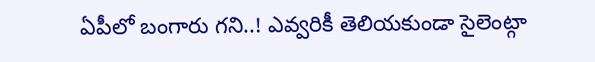ఏపీలో బంగారు గని..! ఎవ్వరికీ తెలియకుండా సైలెంట్గా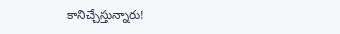కానిచ్చేస్తున్నారు!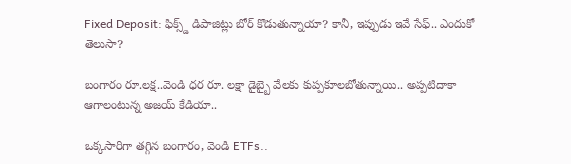Fixed Deposit: ఫిక్స్డ్ డిపాజిట్లు బోర్ కొడుతున్నాయా? కానీ, ఇప్పుడు ఇవే సేఫ్.. ఎందుకో తెలుసా?

బంగారం రూ.లక్ష..వెండి ధర రూ. లక్షా డైబ్బై వేలకు కుప్పకూలబోతున్నాయి.. అప్పటిదాకా ఆగాలంటున్న అజయ్ కేడియా..

ఒక్కసారిగా తగ్గిన బంగారం, వెండి ETFs..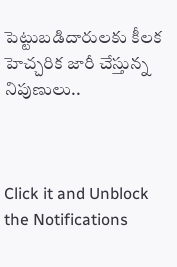పెట్టుబడిదారులకు కీలక హెచ్చరిక జారీ చేస్తున్న నిపుణులు..



Click it and Unblock the Notifications